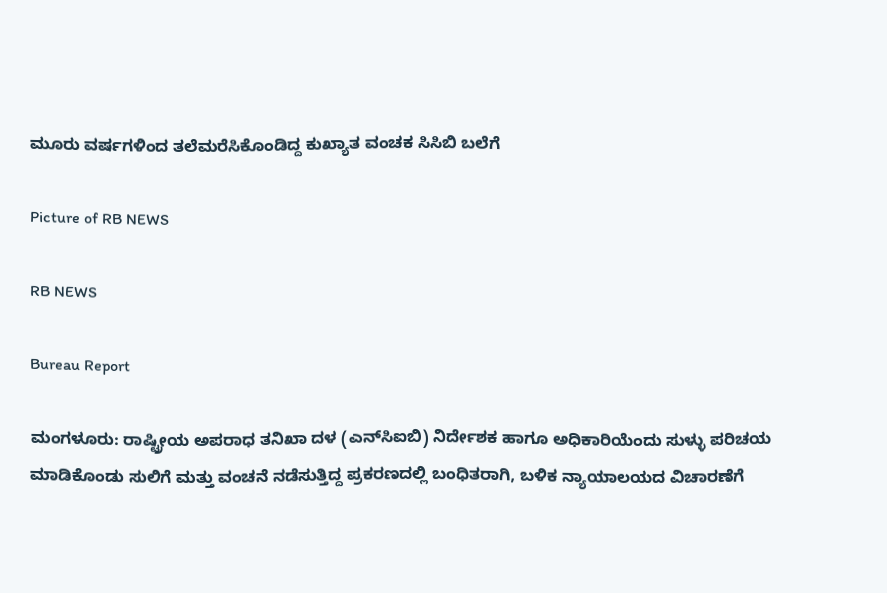ಮೂರು ವರ್ಷಗಳಿಂದ ತಲೆಮರೆಸಿಕೊಂಡಿದ್ದ ಕುಖ್ಯಾತ ವಂಚಕ ಸಿಸಿಬಿ ಬಲೆಗೆ

Picture of RB NEWS

RB NEWS

Bureau Report

ಮಂಗಳೂರು: ರಾಷ್ಟ್ರೀಯ ಅಪರಾಧ ತನಿಖಾ ದಳ (ಎನ್‌ಸಿಐಬಿ) ನಿರ್ದೇಶಕ ಹಾಗೂ ಅಧಿಕಾರಿಯೆಂದು ಸುಳ್ಳು ಪರಿಚಯ ಮಾಡಿಕೊಂಡು ಸುಲಿಗೆ ಮತ್ತು ವಂಚನೆ ನಡೆಸುತ್ತಿದ್ದ ಪ್ರಕರಣದಲ್ಲಿ ಬಂಧಿತರಾಗಿ, ಬಳಿಕ ನ್ಯಾಯಾಲಯದ ವಿಚಾರಣೆಗೆ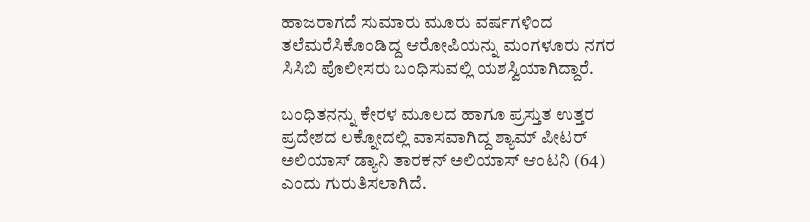ಹಾಜರಾಗದೆ ಸುಮಾರು ಮೂರು ವರ್ಷಗಳಿಂದ ತಲೆಮರೆಸಿಕೊಂಡಿದ್ದ ಆರೋಪಿಯನ್ನು ಮಂಗಳೂರು ನಗರ ಸಿಸಿಬಿ ಪೊಲೀಸರು ಬಂಧಿಸುವಲ್ಲಿ ಯಶಸ್ವಿಯಾಗಿದ್ದಾರೆ.

ಬಂಧಿತನನ್ನು ಕೇರಳ ಮೂಲದ ಹಾಗೂ ಪ್ರಸ್ತುತ ಉತ್ತರ ಪ್ರದೇಶದ ಲಕ್ನೋದಲ್ಲಿ ವಾಸವಾಗಿದ್ದ ಶ್ಯಾಮ್ ಪೀಟರ್ ಅಲಿಯಾಸ್ ಡ್ಯಾನಿ ತಾರಕನ್ ಅಲಿಯಾಸ್ ಆಂಟನಿ (64) ಎಂದು ಗುರುತಿಸಲಾಗಿದೆ.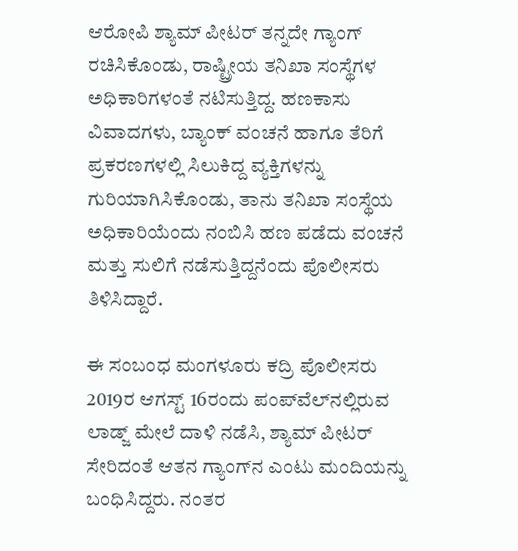ಆರೋಪಿ ಶ್ಯಾಮ್ ಪೀಟರ್ ತನ್ನದೇ ಗ್ಯಾಂಗ್‌ ರಚಿಸಿಕೊಂಡು, ರಾಷ್ಟ್ರೀಯ ತನಿಖಾ ಸಂಸ್ಥೆಗಳ ಅಧಿಕಾರಿಗಳಂತೆ ನಟಿಸುತ್ತಿದ್ದ. ಹಣಕಾಸು ವಿವಾದಗಳು, ಬ್ಯಾಂಕ್ ವಂಚನೆ ಹಾಗೂ ತೆರಿಗೆ ಪ್ರಕರಣಗಳಲ್ಲಿ ಸಿಲುಕಿದ್ದ ವ್ಯಕ್ತಿಗಳನ್ನು ಗುರಿಯಾಗಿಸಿಕೊಂಡು, ತಾನು ತನಿಖಾ ಸಂಸ್ಥೆಯ ಅಧಿಕಾರಿಯೆಂದು ನಂಬಿಸಿ ಹಣ ಪಡೆದು ವಂಚನೆ ಮತ್ತು ಸುಲಿಗೆ ನಡೆಸುತ್ತಿದ್ದನೆಂದು ಪೊಲೀಸರು ತಿಳಿಸಿದ್ದಾರೆ.

ಈ ಸಂಬಂಧ ಮಂಗಳೂರು ಕದ್ರಿ ಪೊಲೀಸರು 2019ರ ಆಗಸ್ಟ್ 16ರಂದು ಪಂಪ್‌ವೆಲ್‌ನಲ್ಲಿರುವ ಲಾಡ್ಜ್‌ ಮೇಲೆ ದಾಳಿ ನಡೆಸಿ, ಶ್ಯಾಮ್ ಪೀಟರ್ ಸೇರಿದಂತೆ ಆತನ ಗ್ಯಾಂಗ್‌ನ ಎಂಟು ಮಂದಿಯನ್ನು ಬಂಧಿಸಿದ್ದರು. ನಂತರ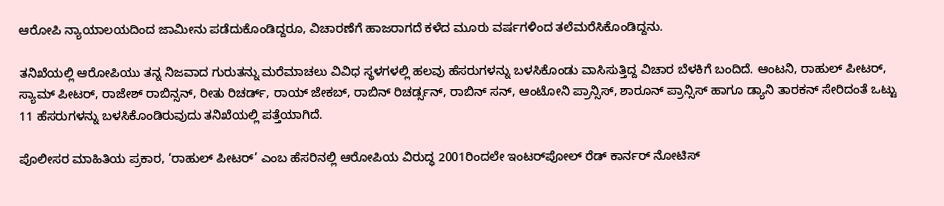ಆರೋಪಿ ನ್ಯಾಯಾಲಯದಿಂದ ಜಾಮೀನು ಪಡೆದುಕೊಂಡಿದ್ದರೂ, ವಿಚಾರಣೆಗೆ ಹಾಜರಾಗದೆ ಕಳೆದ ಮೂರು ವರ್ಷಗಳಿಂದ ತಲೆಮರೆಸಿಕೊಂಡಿದ್ದನು.

ತನಿಖೆಯಲ್ಲಿ ಆರೋಪಿಯು ತನ್ನ ನಿಜವಾದ ಗುರುತನ್ನು ಮರೆಮಾಚಲು ವಿವಿಧ ಸ್ಥಳಗಳಲ್ಲಿ ಹಲವು ಹೆಸರುಗಳನ್ನು ಬಳಸಿಕೊಂಡು ವಾಸಿಸುತ್ತಿದ್ದ ವಿಚಾರ ಬೆಳಕಿಗೆ ಬಂದಿದೆ. ಆಂಟನಿ, ರಾಹುಲ್ ಪೀಟರ್, ಸ್ಯಾಮ್ ಪೀಟರ್, ರಾಜೇಶ್ ರಾಬಿನ್ಸನ್, ರೀತು ರಿಚರ್ಡ್, ರಾಯ್ ಜೇಕಬ್, ರಾಬಿನ್ ರಿಚರ್ಡ್ಸನ್, ರಾಬಿನ್ ಸನ್, ಆಂಟೋನಿ ಪ್ರಾನ್ಸಿಸ್, ಶಾರೂನ್ ಪ್ರಾನ್ಸಿಸ್ ಹಾಗೂ ಡ್ಯಾನಿ ತಾರಕನ್ ಸೇರಿದಂತೆ ಒಟ್ಟು 11 ಹೆಸರುಗಳನ್ನು ಬಳಸಿಕೊಂಡಿರುವುದು ತನಿಖೆಯಲ್ಲಿ ಪತ್ತೆಯಾಗಿದೆ.

ಪೊಲೀಸರ ಮಾಹಿತಿಯ ಪ್ರಕಾರ, ‘ರಾಹುಲ್ ಪೀಟರ್’ ಎಂಬ ಹೆಸರಿನಲ್ಲಿ ಆರೋಪಿಯ ವಿರುದ್ಧ 2001ರಿಂದಲೇ ಇಂಟರ್‌ಪೋಲ್ ರೆಡ್ ಕಾರ್ನರ್ ನೋಟಿಸ್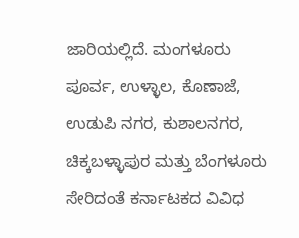ಜಾರಿಯಲ್ಲಿದೆ. ಮಂಗಳೂರು ಪೂರ್ವ, ಉಳ್ಳಾಲ, ಕೊಣಾಜೆ, ಉಡುಪಿ ನಗರ, ಕುಶಾಲನಗರ, ಚಿಕ್ಕಬಳ್ಳಾಪುರ ಮತ್ತು ಬೆಂಗಳೂರು ಸೇರಿದಂತೆ ಕರ್ನಾಟಕದ ವಿವಿಧ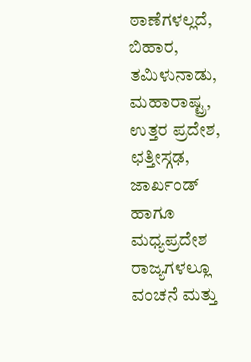ಠಾಣೆಗಳಲ್ಲದೆ, ಬಿಹಾರ, ತಮಿಳುನಾಡು, ಮಹಾರಾಷ್ಟ್ರ, ಉತ್ತರ ಪ್ರದೇಶ, ಛತ್ತೀಸ್ಗಢ, ಜಾರ್ಖಂಡ್ ಹಾಗೂ ಮಧ್ಯಪ್ರದೇಶ ರಾಜ್ಯಗಳಲ್ಲೂ ವಂಚನೆ ಮತ್ತು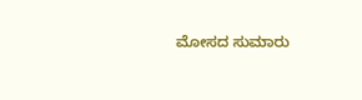ಮೋಸದ ಸುಮಾರು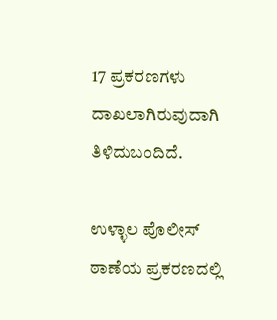17 ಪ್ರಕರಣಗಳು ದಾಖಲಾಗಿರುವುದಾಗಿ ತಿಳಿದುಬಂದಿದೆ.

ಉಳ್ಳಾಲ ಪೊಲೀಸ್ ಠಾಣೆಯ ಪ್ರಕರಣದಲ್ಲಿ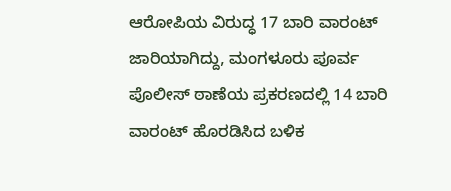ಆರೋಪಿಯ ವಿರುದ್ಧ 17 ಬಾರಿ ವಾರಂಟ್ ಜಾರಿಯಾಗಿದ್ದು, ಮಂಗಳೂರು ಪೂರ್ವ ಪೊಲೀಸ್ ಠಾಣೆಯ ಪ್ರಕರಣದಲ್ಲಿ 14 ಬಾರಿ ವಾರಂಟ್ ಹೊರಡಿಸಿದ ಬಳಿಕ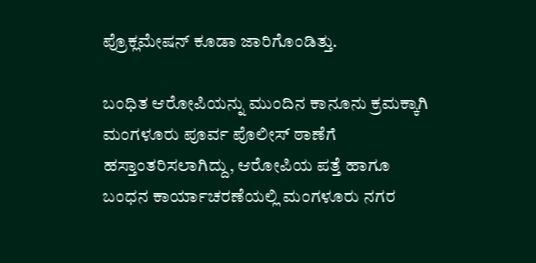ಪ್ರೊಕ್ಲಮೇಷನ್ ಕೂಡಾ ಜಾರಿಗೊಂಡಿತ್ತು.

ಬಂಧಿತ ಆರೋಪಿಯನ್ನು ಮುಂದಿನ ಕಾನೂನು ಕ್ರಮಕ್ಕಾಗಿ ಮಂಗಳೂರು ಪೂರ್ವ ಪೊಲೀಸ್ ಠಾಣೆಗೆ ಹಸ್ತಾಂತರಿಸಲಾಗಿದ್ದು, ಆರೋಪಿಯ ಪತ್ತೆ ಹಾಗೂ ಬಂಧನ ಕಾರ್ಯಾಚರಣೆಯಲ್ಲಿ ಮಂಗಳೂರು ನಗರ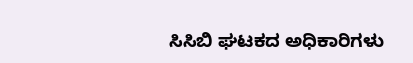ಸಿಸಿಬಿ ಘಟಕದ ಅಧಿಕಾರಿಗಳು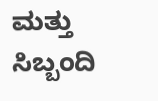ಮತ್ತು ಸಿಬ್ಬಂದಿ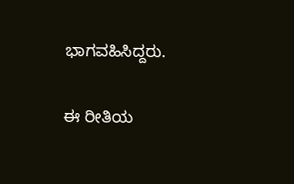ಭಾಗವಹಿಸಿದ್ದರು.

ಈ ರೀತಿಯ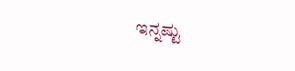ಇನ್ನಷ್ಟು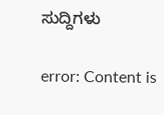ಸುದ್ದಿಗಳು

error: Content is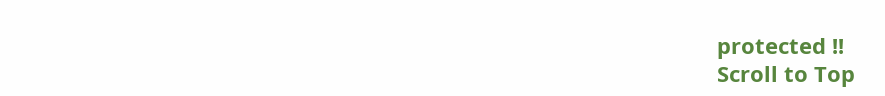protected !!
Scroll to Top